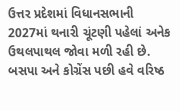ઉત્તર પ્રદેશમાં વિધાનસભાની 2027માં થનારી ચૂંટણી પહેલાં અનેક ઉથલપાથલ જોવા મળી રહી છે. બસપા અને કોગ્રેંસ પછી હવે વરિષ્ઠ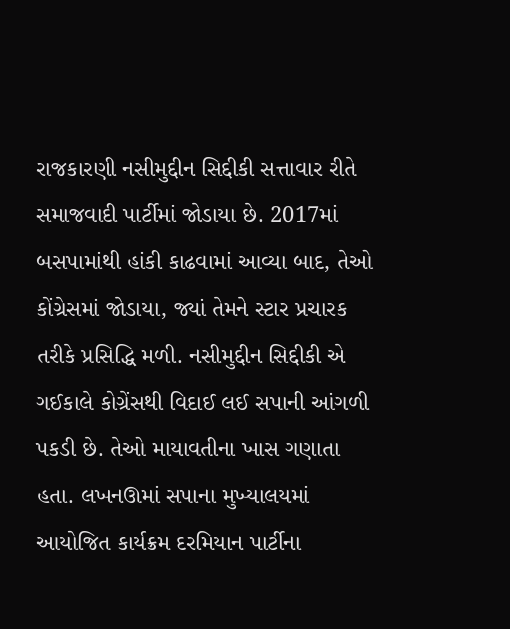રાજકારણી નસીમુદ્દીન સિદ્દીકી સત્તાવાર રીતે સમાજવાદી પાર્ટીમાં જોડાયા છે. 2017માં બસપામાંથી હાંકી કાઢવામાં આવ્યા બાદ, તેઓ કોંગ્રેસમાં જોડાયા, જ્યાં તેમને સ્ટાર પ્રચારક તરીકે પ્રસિદ્ધિ મળી. નસીમુદ્દીન સિદ્દીકી એ ગઈકાલે કોગ્રેંસથી વિદાઈ લઈ સપાની આંગળી પકડી છે. તેઓ માયાવતીના ખાસ ગણાતા હતા. લખનઊમાં સપાના મુખ્યાલયમાં આયોજિત કાર્યક્રમ દરમિયાન પાર્ટીના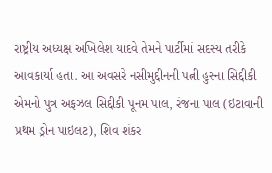રાષ્ટ્રીય અધ્યક્ષ અખિલેશ યાદવે તેમને પાર્ટીમાં સદસ્ય તરીકે આવકાર્યા હતા. આ અવસરે નસીમુદ્દીનની પત્ની હુસ્ના સિદ્દીકી એમનો પુત્ર અફઝલ સિદ્દીકી પૂનમ પાલ, રંજના પાલ (ઇટાવાની પ્રથમ ડ્રોન પાઇલટ), શિવ શંકર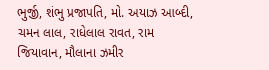ભુર્જી, શંભુ પ્રજાપતિ, મો. અયાઝ આબ્દી, ચમન લાલ, રાધેલાલ રાવત, રામ જિયાવાન, મૌલાના ઝમીર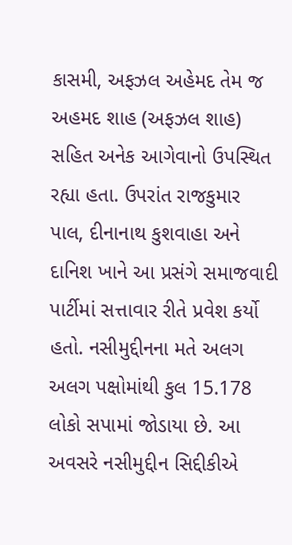કાસમી, અફઝલ અહેમદ તેમ જ અહમદ શાહ (અફઝલ શાહ) સહિત અનેક આગેવાનો ઉપસ્થિત રહ્યા હતા. ઉપરાંત રાજકુમાર પાલ, દીનાનાથ કુશવાહા અને દાનિશ ખાને આ પ્રસંગે સમાજવાદી પાર્ટીમાં સત્તાવાર રીતે પ્રવેશ કર્યો હતો. નસીમુદ્દીનના મતે અલગ અલગ પક્ષોમાંથી કુલ 15.178 લોકો સપામાં જોડાયા છે. આ અવસરે નસીમુદ્દીન સિદ્દીકીએ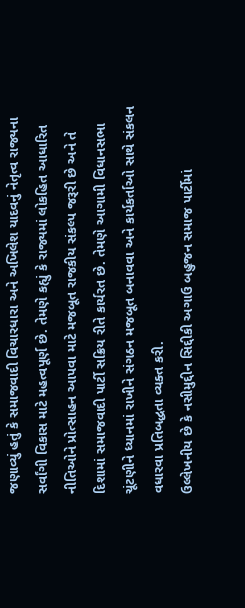જણાવ્યું હતું કે સમાજવાદી વિચારધારા અને અખિલેશ યાદવનું નેતૃત્વ રાજ્યના સર્વાંગી વિકાસ માટે મહત્વપૂર્ણ છે. તેમણે કહ્યું કે રાજ્યમાં લોકહિત આધારિત નીતિઓને પ્રોત્સાહન આપવા માટે મજબૂત રાજકીય સંકલ્પ જરૂરી છે અને તે દિશામાં સમાજવાદી પાર્ટી સક્રિય રીતે કાર્યરત છે. તેમણે આગામી વિધાનસભા ચૂંટણીને ધ્યાનમાં રાખીને સંગઠન મજબૂત બનાવવા અને કાર્યકર્તાઓ સાથે સંકલન વધારવા પ્રતિબદ્ધતા વ્યક્ત કરી.
ઉલ્લેખનીય છે કે નસીમુદ્દીન સિદ્દીકી અગાઉ બહુજન સમાજ પાર્ટીમાં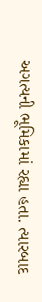અગત્યની ભૂમિકામાં રહ્યા હતા. ત્યારબાદ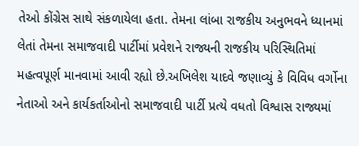તેઓ કોંગ્રેસ સાથે સંકળાયેલા હતા. તેમના લાંબા રાજકીય અનુભવને ધ્યાનમાં લેતાં તેમના સમાજવાદી પાર્ટીમાં પ્રવેશને રાજ્યની રાજકીય પરિસ્થિતિમાં મહત્વપૂર્ણ માનવામાં આવી રહ્યો છે.અખિલેશ યાદવે જણાવ્યું કે વિવિધ વર્ગોના નેતાઓ અને કાર્યકર્તાઓનો સમાજવાદી પાર્ટી પ્રત્યે વધતો વિશ્વાસ રાજ્યમાં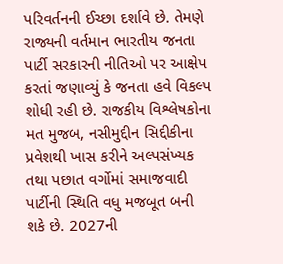પરિવર્તનની ઈચ્છા દર્શાવે છે. તેમણે રાજ્યની વર્તમાન ભારતીય જનતા પાર્ટી સરકારની નીતિઓ પર આક્ષેપ કરતાં જણાવ્યું કે જનતા હવે વિકલ્પ શોધી રહી છે. રાજકીય વિશ્લેષકોના મત મુજબ, નસીમુદ્દીન સિદ્દીકીના પ્રવેશથી ખાસ કરીને અલ્પસંખ્યક તથા પછાત વર્ગોમાં સમાજવાદી પાર્ટીની સ્થિતિ વધુ મજબૂત બની શકે છે. 2027ની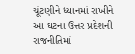ચૂંટણીને ધ્યાનમાં રાખીને આ ઘટના ઉત્તર પ્રદેશની રાજનીતિમાં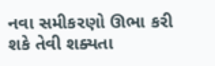નવા સમીકરણો ઊભા કરી શકે તેવી શક્યતા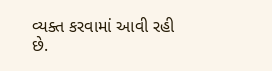વ્યક્ત કરવામાં આવી રહી છે.